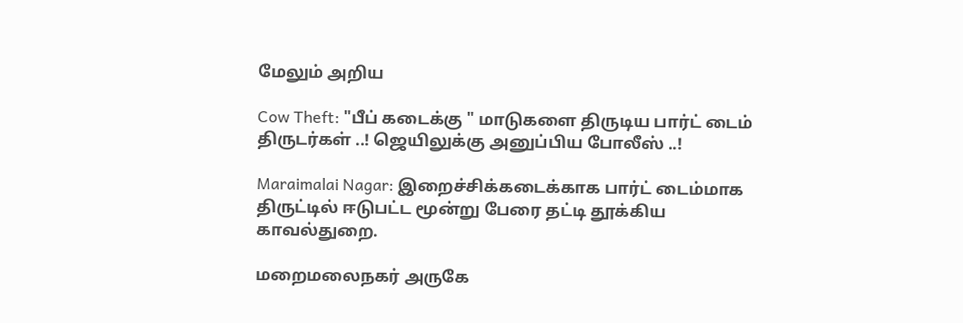மேலும் அறிய

Cow Theft: "பீப் கடைக்கு " மாடுகளை திருடிய பார்ட் டைம் திருடர்கள் ..! ஜெயிலுக்கு அனுப்பிய போலீஸ் ..!

Maraimalai Nagar: இறைச்சிக்கடைக்காக பார்ட் டைம்மாக திருட்டில் ஈடுபட்ட மூன்று பேரை தட்டி தூக்கிய காவல்துறை.

மறைமலைநகர் அருகே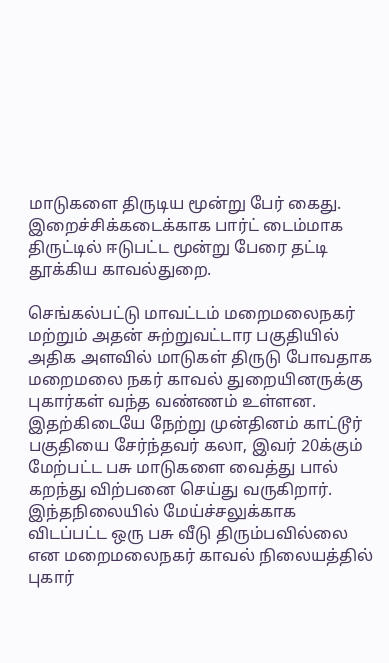மாடுகளை திருடிய மூன்று பேர் கைது. இறைச்சிக்கடைக்காக பார்ட் டைம்மாக திருட்டில் ஈடுபட்ட மூன்று பேரை தட்டி தூக்கிய காவல்துறை.

செங்கல்பட்டு மாவட்டம் மறைமலைநகர் மற்றும் அதன் சுற்றுவட்டார பகுதியில் அதிக அளவில் மாடுகள் திருடு போவதாக மறைமலை நகர் காவல் துறையினருக்கு புகார்கள் வந்த வண்ணம் உள்ளன. இதற்கிடையே நேற்று முன்தினம் காட்டூர் பகுதியை சேர்ந்தவர் கலா, இவர் 20க்கும் மேற்பட்ட பசு மாடுகளை வைத்து பால் கறந்து விற்பனை செய்து வருகிறார். இந்தநிலையில் மேய்ச்சலுக்காக விடப்பட்ட ஒரு பசு வீடு திரும்பவில்லை என மறைமலைநகர் காவல் நிலையத்தில் புகார்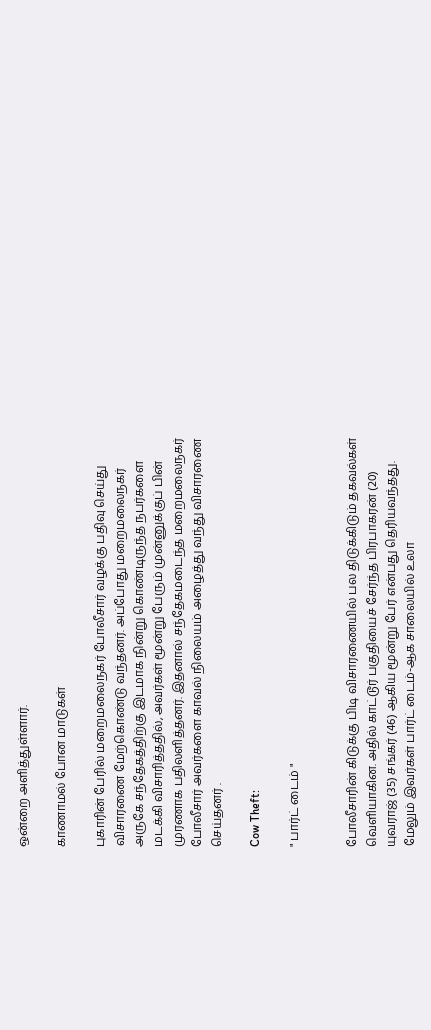ஒன்றை அளித்துள்ளார்.

காணாமல் போன மாடுகள்

புகாரின் பேரில் மறைமலைநகர் போலீசார் வழக்கு பதிவு செய்து விசாரணை மேற்கொண்டு வந்தனர். அப்போது மறைமலைநகர் அருகே சந்தேகத்திற்கு இடமாக நின்று கொண்டிருந்த நபர்களை மடக்கி விசாரித்ததில், அவர்கள் மூன்று பேரும் முன்னுக்குப் பின் முரணாக பதிலளித்தனர். இதனால் சந்தேகமடைந்த மறைமலைநகர் போலீசார் அவர்களை காவல் நிலையம் அழைத்து வந்து விசாரணை செய்தனர் .

Cow Theft:

" பார்ட் டைம் "


போலீசாரின் கிடுக்கு பிடி விசாரணையில் பல திடுக்கிடும் தகவல்கள் வெளியாகின. அதில் காட்டூர் பகுதியைச் சேர்ந்த பிரபாகரன் (20) யுவராஜ் (35) சங்கர் (46) ஆகிய மூன்று பேர் என்பது தெரியவந்தது. மேலும் இவர்கள் பார்ட் டைம்-ஆக சாலையில் உலா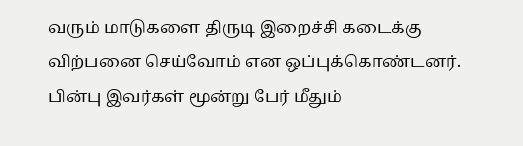வரும் மாடுகளை திருடி இறைச்சி கடைக்கு விற்பனை செய்வோம் என ஒப்புக்கொண்டனர். பின்பு இவர்கள் மூன்று பேர் மீதும்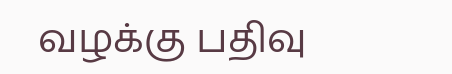வழக்கு பதிவு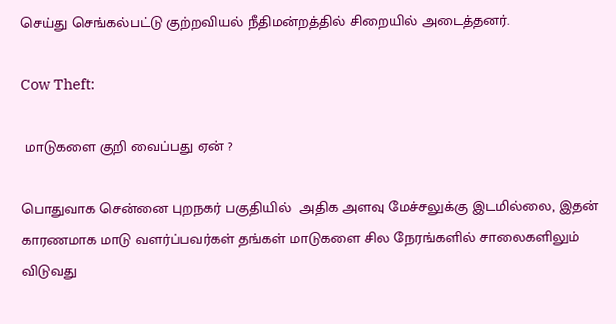செய்து செங்கல்பட்டு குற்றவியல் நீதிமன்றத்தில் சிறையில் அடைத்தனர்.

Cow Theft:

 மாடுகளை குறி வைப்பது ஏன் ?

பொதுவாக சென்னை புறநகர் பகுதியில்  அதிக அளவு மேச்சலுக்கு இடமில்லை, இதன் காரணமாக மாடு வளர்ப்பவர்கள் தங்கள் மாடுகளை சில நேரங்களில் சாலைகளிலும்  விடுவது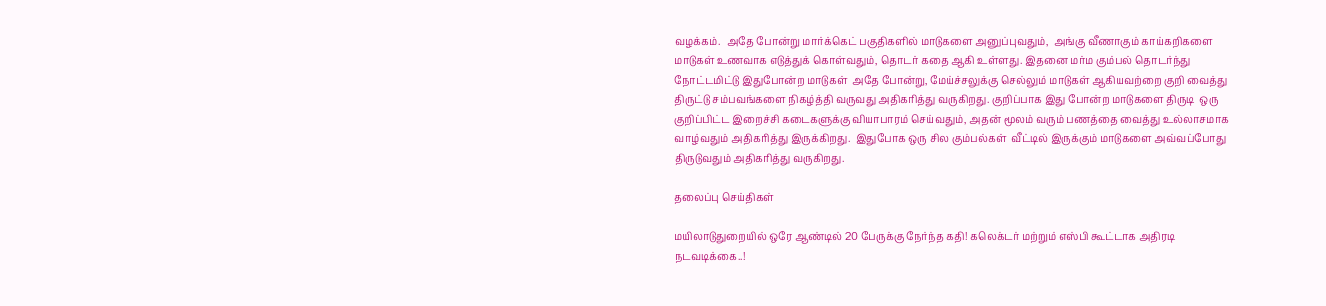வழக்கம்.  அதே போன்று மார்க்கெட் பகுதிகளில் மாடுகளை அனுப்புவதும்,  அங்கு வீணாகும் காய்கறிகளை மாடுகள் உணவாக எடுத்துக் கொள்வதும், தொடர் கதை ஆகி உள்ளது. இதனை மர்ம கும்பல் தொடர்ந்து நோட்டமிட்டு இதுபோன்ற மாடுகள்  அதே போன்று, மேய்ச்சலுக்கு செல்லும் மாடுகள் ஆகியவற்றை குறி வைத்து  திருட்டு சம்பவங்களை நிகழ்த்தி வருவது அதிகரித்து வருகிறது. குறிப்பாக இது போன்ற மாடுகளை திருடி  ஒரு குறிப்பிட்ட இறைச்சி கடைகளுக்கு வியாபாரம் செய்வதும், அதன் மூலம் வரும் பணத்தை வைத்து உல்லாசமாக  வாழ்வதும் அதிகரித்து இருக்கிறது.  இதுபோக ஒரு சில கும்பல்கள்  வீட்டில் இருக்கும் மாடுகளை அவ்வப்போது  திருடுவதும் அதிகரித்து வருகிறது.

தலைப்பு செய்திகள்

மயிலாடுதுறையில் ஒரே ஆண்டில் 20 பேருக்கு நேர்ந்த கதி! கலெக்டர் மற்றும் எஸ்பி கூட்டாக அதிரடி நடவடிக்கை..!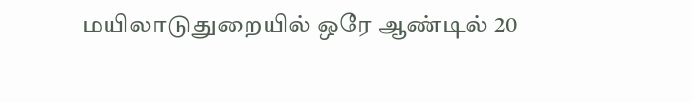மயிலாடுதுறையில் ஒரே ஆண்டில் 20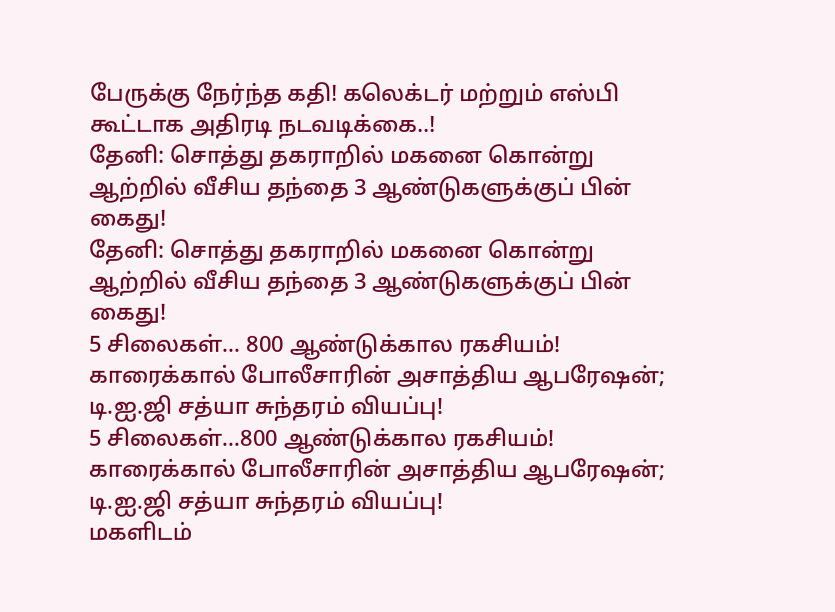பேருக்கு நேர்ந்த கதி! கலெக்டர் மற்றும் எஸ்பி கூட்டாக அதிரடி நடவடிக்கை..!
தேனி: சொத்து தகராறில் மகனை கொன்று ஆற்றில் வீசிய தந்தை 3 ஆண்டுகளுக்குப் பின் கைது!
தேனி: சொத்து தகராறில் மகனை கொன்று ஆற்றில் வீசிய தந்தை 3 ஆண்டுகளுக்குப் பின் கைது!
5 சிலைகள்... 800 ஆண்டுக்கால ரகசியம்! காரைக்கால் போலீசாரின் அசாத்திய ஆபரேஷன்; டி.ஐ.ஜி சத்யா சுந்தரம் வியப்பு!
5 சிலைகள்...800 ஆண்டுக்கால ரகசியம்! காரைக்கால் போலீசாரின் அசாத்திய ஆபரேஷன்; டி.ஐ.ஜி சத்யா சுந்தரம் வியப்பு!
மகளிடம்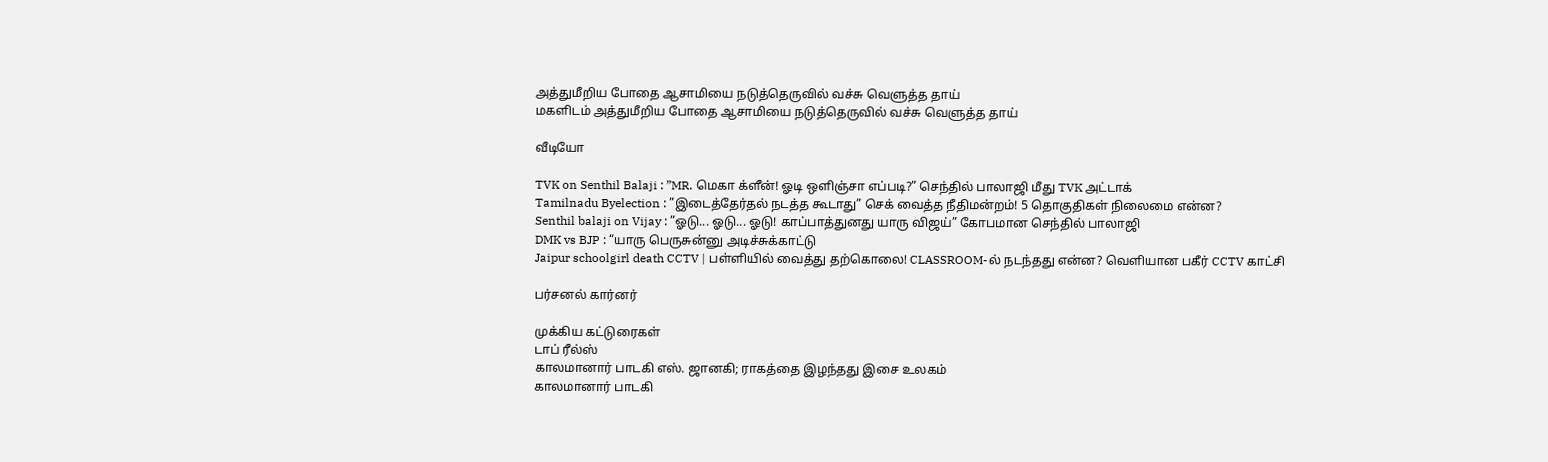அத்துமீறிய போதை ஆசாமியை நடுத்தெருவில் வச்சு வெளுத்த தாய்
மகளிடம் அத்துமீறிய போதை ஆசாமியை நடுத்தெருவில் வச்சு வெளுத்த தாய்

வீடியோ

TVK on Senthil Balaji : ”MR. மெகா க்ளீன்! ஓடி ஒளிஞ்சா எப்படி?” செந்தில் பாலாஜி மீது TVK அட்டாக்
Tamilnadu Byelection : ”இடைத்தேர்தல் நடத்த கூடாது” செக் வைத்த நீதிமன்றம்! 5 தொகுதிகள் நிலைமை என்ன?
Senthil balaji on Vijay : ”ஓடு... ஓடு... ஓடு! காப்பாத்துனது யாரு விஜய்” கோபமான செந்தில் பாலாஜி
DMK vs BJP : “யாரு பெருசுன்னு அடிச்சுக்காட்டு
Jaipur schoolgirl death CCTV | பள்ளியில் வைத்து தற்கொலை! CLASSROOM-ல் நடந்தது என்ன? வெளியான பகீர் CCTV காட்சி

பர்சனல் கார்னர்

முக்கிய கட்டுரைகள்
டாப் ரீல்ஸ்
காலமானார் பாடகி எஸ். ஜானகி; ராகத்தை இழந்தது இசை உலகம்
காலமானார் பாடகி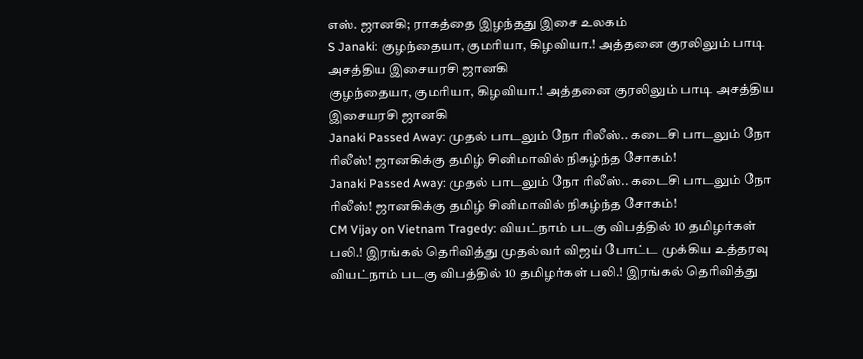எஸ். ஜானகி; ராகத்தை இழந்தது இசை உலகம்
S Janaki: குழந்தையா, குமரியா, கிழவியா.! அத்தனை குரலிலும் பாடி அசத்திய இசையரசி ஜானகி
குழந்தையா, குமரியா, கிழவியா.! அத்தனை குரலிலும் பாடி அசத்திய இசையரசி ஜானகி
Janaki Passed Away: முதல் பாடலும் நோ ரிலீஸ்.. கடைசி பாடலும் நோ ரிலீஸ்! ஜானகிக்கு தமிழ் சினிமாவில் நிகழ்ந்த சோகம்!
Janaki Passed Away: முதல் பாடலும் நோ ரிலீஸ்.. கடைசி பாடலும் நோ ரிலீஸ்! ஜானகிக்கு தமிழ் சினிமாவில் நிகழ்ந்த சோகம்!
CM Vijay on Vietnam Tragedy: வியட்நாம் படகு விபத்தில் 10 தமிழர்கள் பலி.! இரங்கல் தெரிவித்து முதல்வர் விஜய் போட்ட முக்கிய உத்தரவு
வியட்நாம் படகு விபத்தில் 10 தமிழர்கள் பலி.! இரங்கல் தெரிவித்து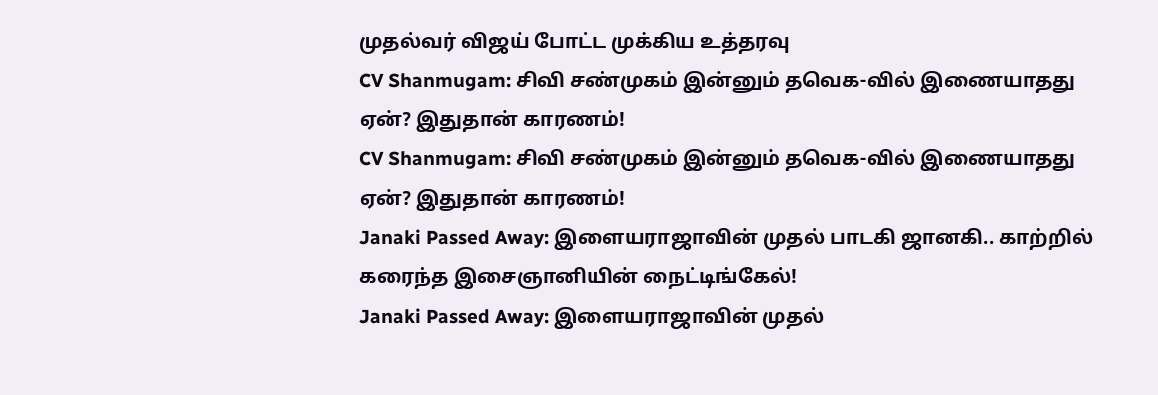முதல்வர் விஜய் போட்ட முக்கிய உத்தரவு
CV Shanmugam: சிவி சண்முகம் இன்னும் தவெக-வில் இணையாதது ஏன்? இதுதான் காரணம்!
CV Shanmugam: சிவி சண்முகம் இன்னும் தவெக-வில் இணையாதது ஏன்? இதுதான் காரணம்!
Janaki Passed Away: இளையராஜாவின் முதல் பாடகி ஜானகி.. காற்றில் கரைந்த இசைஞானியின் நைட்டிங்கேல்!
Janaki Passed Away: இளையராஜாவின் முதல்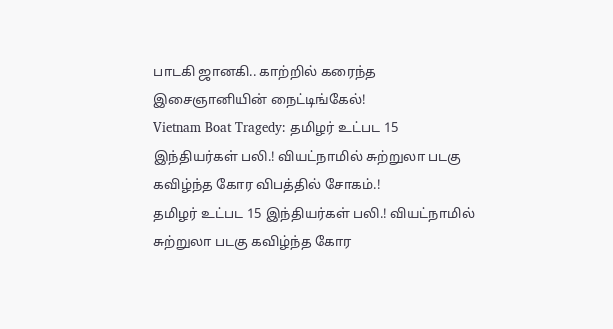பாடகி ஜானகி.. காற்றில் கரைந்த இசைஞானியின் நைட்டிங்கேல்!
Vietnam Boat Tragedy: தமிழர் உட்பட 15 இந்தியர்கள் பலி.! வியட்நாமில் சுற்றுலா படகு கவிழ்ந்த கோர விபத்தில் சோகம்.!
தமிழர் உட்பட 15 இந்தியர்கள் பலி.! வியட்நாமில் சுற்றுலா படகு கவிழ்ந்த கோர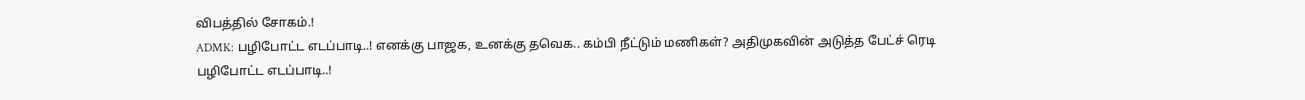விபத்தில் சோகம்.!
ADMK: பழிபோட்ட எடப்பாடி..! எனக்கு பாஜக, உனக்கு தவெக.. கம்பி நீட்டும் மணிகள்? அதிமுகவின் அடுத்த பேட்ச் ரெடி
பழிபோட்ட எடப்பாடி..!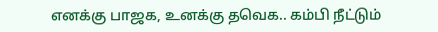எனக்கு பாஜக, உனக்கு தவெக.. கம்பி நீட்டும்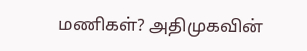மணிகள்? அதிமுகவின்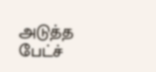அடுத்த பேட்ச்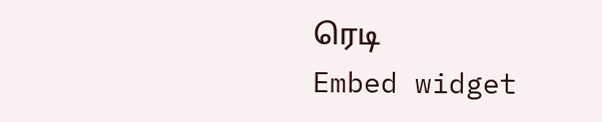ரெடி
Embed widget